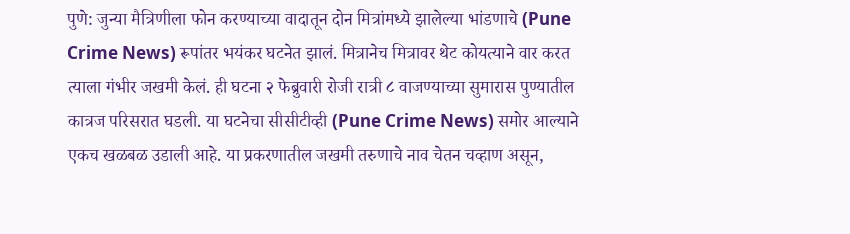पुणे: जुन्या मैत्रिणीला फोन करण्याच्या वादातून दोन मित्रांमध्ये झालेल्या भांडणाचे (Pune Crime News) रूपांतर भयंकर घटनेत झालं. मित्रानेच मित्रावर थेट कोयत्याने वार करत त्याला गंभीर जखमी केलं. ही घटना २ फेब्रुवारी रोजी रात्री ८ वाजण्याच्या सुमारास पुण्यातील कात्रज परिसरात घडली. या घटनेचा सीसीटीव्ही (Pune Crime News) समोर आल्याने एकच खळबळ उडाली आहे. या प्रकरणातील जखमी तरुणाचे नाव चेतन चव्हाण असून,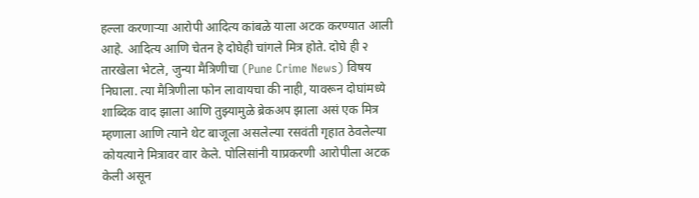हल्ला करणाऱ्या आरोपी आदित्य कांबळे याला अटक करण्यात आली आहे. आदित्य आणि चेतन हे दोघेही चांगले मित्र होते. दोघे ही २ तारखेला भेटले, जुन्या मैत्रिणीचा (Pune Crime News) विषय निघाला. त्या मैत्रिणीला फोन लावायचा की नाही, यावरून दोघांमध्ये शाब्दिक वाद झाला आणि तुझ्यामुळे ब्रेकअप झाला असं एक मित्र म्हणाला आणि त्याने थेट बाजूला असलेल्या रसवंती गृहात ठेवलेल्या कोयत्याने मित्रावर वार केले. पोलिसांनी याप्रकरणी आरोपीला अटक केली असून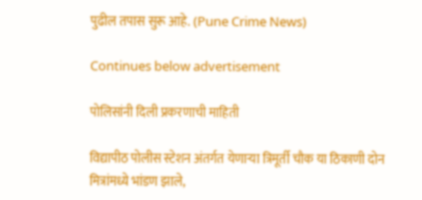पुढील तपास सुरू आहे. (Pune Crime News)

Continues below advertisement

पोलिसांनी दिली प्रकरणाची माहिती

विद्यापीठ पोलीस स्टेशन अंतर्गत येणाऱ्या त्रिमूर्ती चौक या ठिकाणी दोन मित्रांमध्ये भांडण झाले,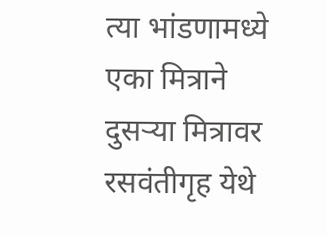त्या भांडणामध्ये एका मित्राने दुसऱ्या मित्रावर रसवंतीगृह येथे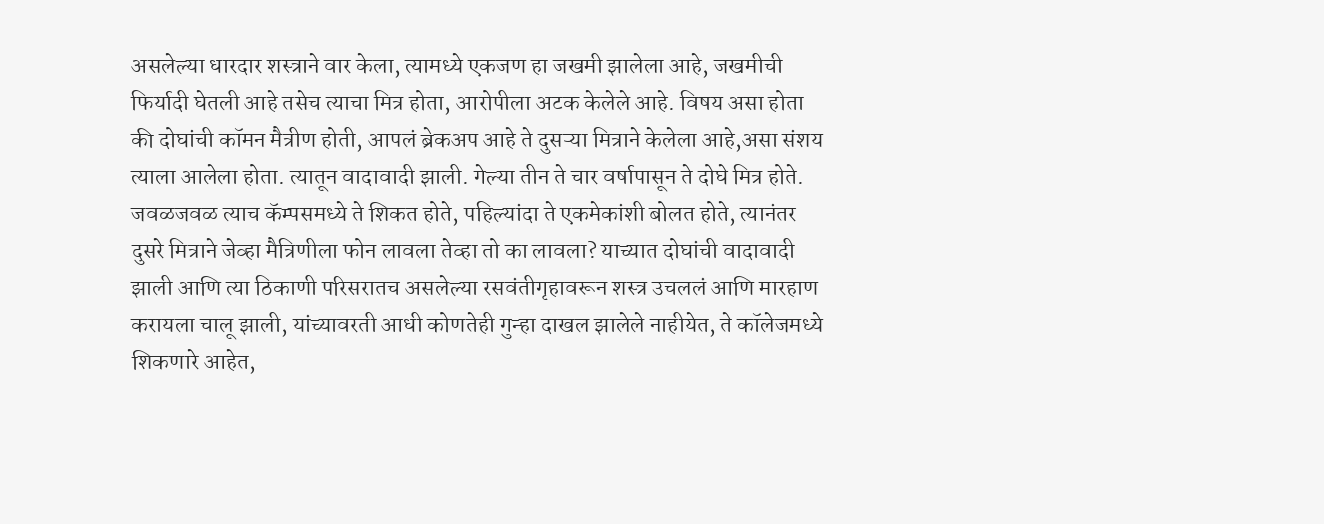असलेल्या धारदार शस्त्राने वार केला, त्यामध्ये एकजण हा जखमी झालेला आहे, जखमीची फिर्यादी घेतली आहे तसेच त्याचा मित्र होता, आरोपीला अटक केलेले आहे. विषय असा होता की दोघांची कॉमन मैत्रीण होती, आपलं ब्रेकअप आहे ते दुसऱ्या मित्राने केलेला आहे,असा संशय त्याला आलेला होता. त्यातून वादावादी झाली. गेल्या तीन ते चार वर्षापासून ते दोघे मित्र होते. जवळजवळ त्याच कॅम्पसमध्ये ते शिकत होते, पहिल्यांदा ते एकमेकांशी बोलत होते, त्यानंतर दुसरे मित्राने जेव्हा मैत्रिणीला फोन लावला तेव्हा तो का लावला? याच्यात दोघांची वादावादी झाली आणि त्या ठिकाणी परिसरातच असलेल्या रसवंतीगृहावरून शस्त्र उचललं आणि मारहाण करायला चालू झाली, यांच्यावरती आधी कोणतेही गुन्हा दाखल झालेले नाहीयेत, ते कॉलेजमध्ये शिकणारे आहेत,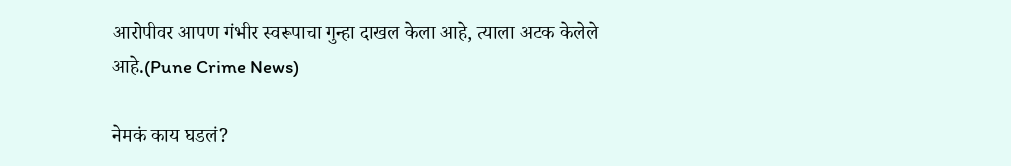आरोपीवर आपण गंभीर स्वरूपाचा गुन्हा दाखल केला आहे, त्याला अटक केलेले आहे.(Pune Crime News)

नेमकं काय घडलं?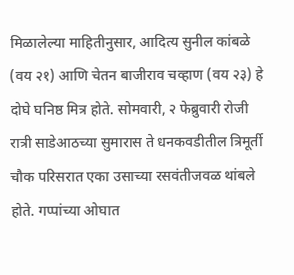मिळालेल्या माहितीनुसार, आदित्य सुनील कांबळे (वय २१) आणि चेतन बाजीराव चव्हाण (वय २३) हे दोघे घनिष्ठ मित्र होते. सोमवारी, २ फेब्रुवारी रोजी रात्री साडेआठच्या सुमारास ते धनकवडीतील त्रिमूर्ती चौक परिसरात एका उसाच्या रसवंतीजवळ थांबले होते. गप्पांच्या ओघात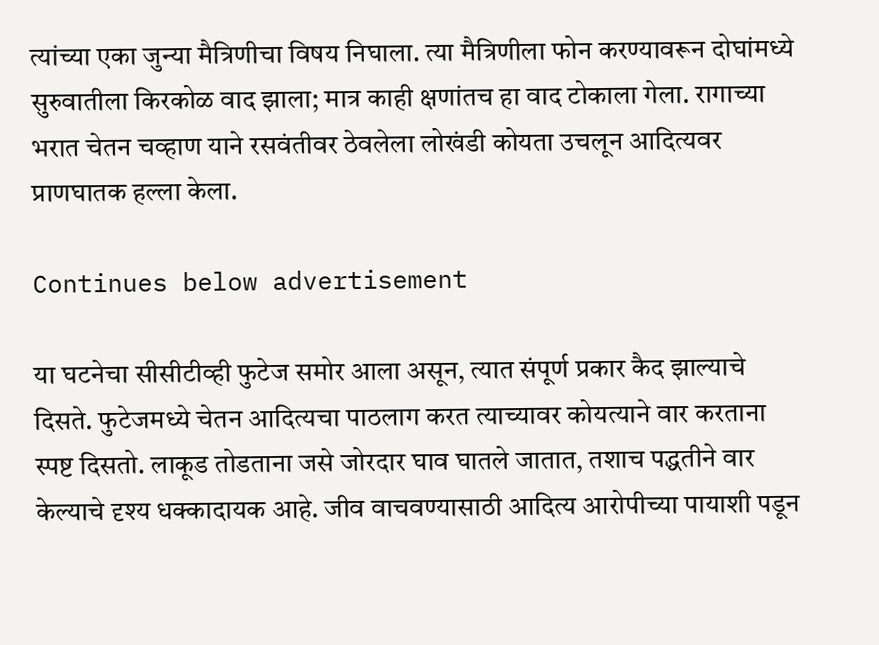त्यांच्या एका जुन्या मैत्रिणीचा विषय निघाला. त्या मैत्रिणीला फोन करण्यावरून दोघांमध्ये सुरुवातीला किरकोळ वाद झाला; मात्र काही क्षणांतच हा वाद टोकाला गेला. रागाच्या भरात चेतन चव्हाण याने रसवंतीवर ठेवलेला लोखंडी कोयता उचलून आदित्यवर प्राणघातक हल्ला केला.

Continues below advertisement

या घटनेचा सीसीटीव्ही फुटेज समोर आला असून, त्यात संपूर्ण प्रकार कैद झाल्याचे दिसते. फुटेजमध्ये चेतन आदित्यचा पाठलाग करत त्याच्यावर कोयत्याने वार करताना स्पष्ट दिसतो. लाकूड तोडताना जसे जोरदार घाव घातले जातात, तशाच पद्धतीने वार केल्याचे दृश्य धक्कादायक आहे. जीव वाचवण्यासाठी आदित्य आरोपीच्या पायाशी पडून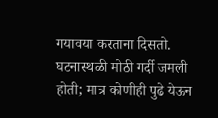गयावया करताना दिसतो. घटनास्थळी मोठी गर्दी जमली होती; मात्र कोणीही पुढे येऊन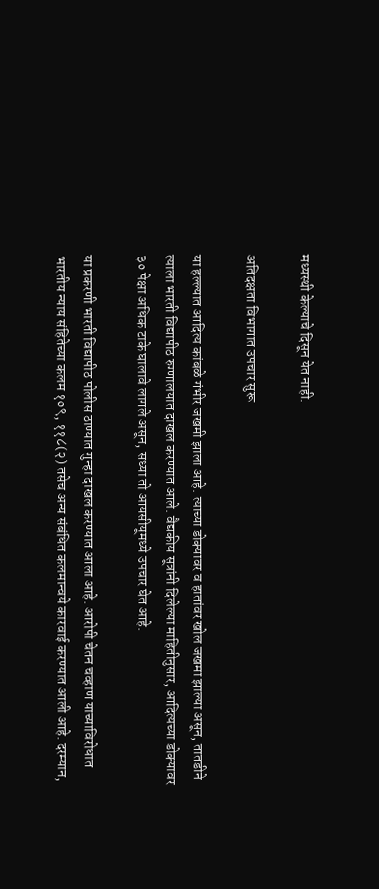मध्यस्थी केल्याचे दिसून येत नाही.

अतिदक्षता विभागात उपचार सुरू

या हल्ल्यात आदित्य कांबळे गंभीर जखमी झाला आहे. त्याच्या डोक्यावर व हातांवर खोल जखमा झाल्या असून, तातडीने त्याला भारती विद्यापीठ रुग्णालयात दाखल करण्यात आले. वैद्यकीय सूत्रांनी दिलेल्या माहितीनुसार, आदित्यच्या डोक्यावर ३० पेक्षा अधिक टाके घालावे लागले असून, सध्या तो आयसीयूमध्ये उपचार घेत आहे.

या प्रकरणी भारती विद्यापीठ पोलीस ठाण्यात गुन्हा दाखल करण्यात आला आहे. आरोपी चेतन चव्हाण याच्याविरोधात भारतीय न्याय संहितेच्या कलम १०९, ११८(२) तसेच अन्य संबंधित कलमान्वये कारवाई करण्यात आली आहे. दरम्यान,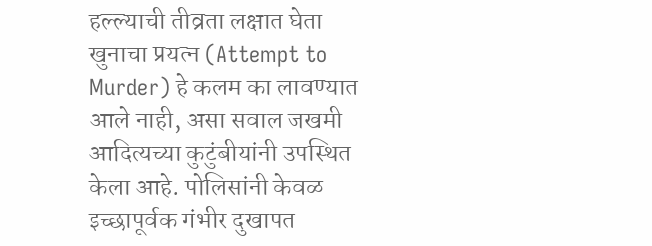हल्ल्याची तीव्रता लक्षात घेता खुनाचा प्रयत्न (Attempt to Murder) हे कलम का लावण्यात आले नाही, असा सवाल जखमी आदित्यच्या कुटुंबीयांनी उपस्थित केला आहे. पोलिसांनी केवळ इच्छापूर्वक गंभीर दुखापत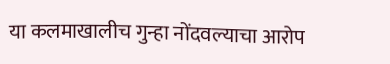या कलमाखालीच गुन्हा नोंदवल्याचा आरोप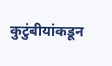कुटुंबीयांकडून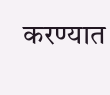करण्यात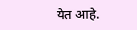येत आहे.